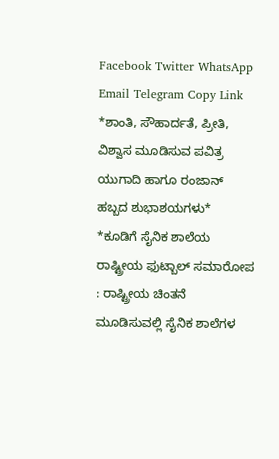Facebook Twitter WhatsApp Email Telegram Copy Link *ಶಾಂತಿ, ಸೌಹಾರ್ದತೆ, ಪ್ರೀತಿ, ವಿಶ್ವಾಸ ಮೂಡಿಸುವ ಪವಿತ್ರ ಯುಗಾದಿ ಹಾಗೂ ರಂಜಾನ್ ಹಬ್ಬದ ಶುಭಾಶಯಗಳು*
*ಕೂಡಿಗೆ ಸೈನಿಕ ಶಾಲೆಯ ರಾಷ್ಟ್ರೀಯ ಫುಟ್ಬಾಲ್ ಸಮಾರೋಪ : ರಾಷ್ಟ್ರೀಯ ಚಿಂತನೆ ಮೂಡಿಸುವಲ್ಲಿ ಸೈನಿಕ ಶಾಲೆಗಳ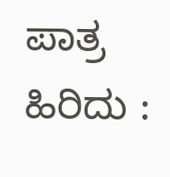ಪಾತ್ರ ಹಿರಿದು :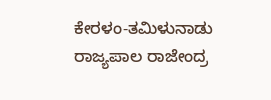ಕೇರಳಂ-ತಮಿಳುನಾಡು ರಾಜ್ಯಪಾಲ ರಾಜೇಂದ್ರ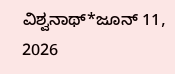ವಿಶ್ವನಾಥ್*ಜೂನ್ 11, 2026